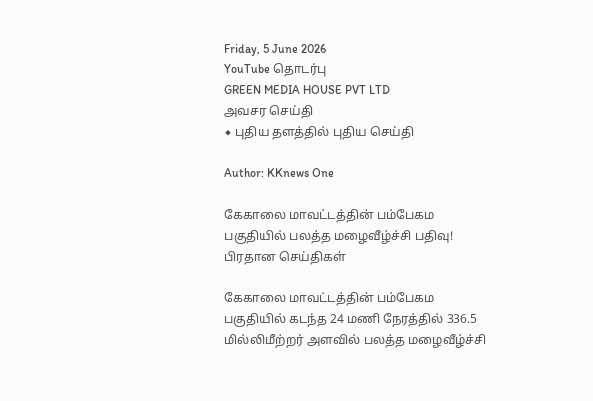Friday, 5 June 2026
YouTube தொடர்பு
GREEN MEDIA HOUSE PVT LTD
அவசர செய்தி
◆ புதிய தளத்தில் புதிய செய்தி

Author: KKnews One

கேகாலை மாவட்டத்தின் பம்பேகம பகுதியில் பலத்த மழைவீழ்ச்சி பதிவு!
பிரதான செய்திகள்

கேகாலை மாவட்டத்தின் பம்பேகம பகுதியில் கடந்த 24 மணி நேரத்தில் 336.5 மில்லிமீற்றர் அளவில் பலத்த மழைவீழ்ச்சி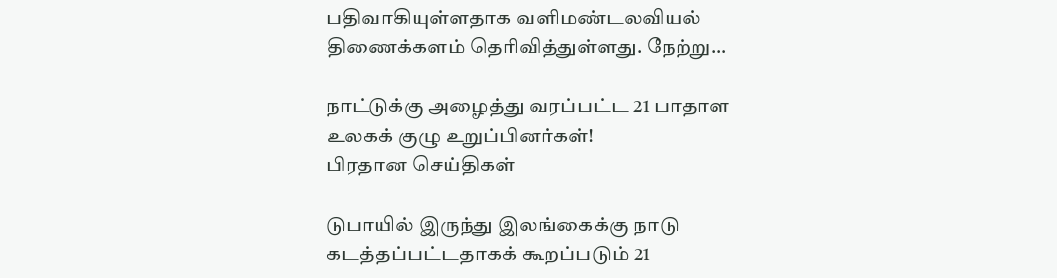பதிவாகியுள்ளதாக வளிமண்டலவியல் திணைக்களம் தெரிவித்துள்ளது. நேற்று…

நாட்டுக்கு அழைத்து வரப்பட்ட 21 பாதாள உலகக் குழு உறுப்பினர்கள்!
பிரதான செய்திகள்

டுபாயில் இருந்து இலங்கைக்கு நாடு கடத்தப்பட்டதாகக் கூறப்படும் 21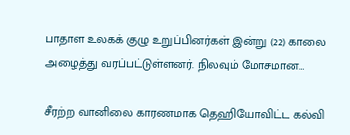பாதாள உலகக் குழு உறுப்பினர்கள் இன்று (22) காலை அழைத்து வரப்பட்டுள்ளனர். நிலவும் மோசமான…

சீரற்ற வானிலை காரணமாக தெஹியோவிட்ட கல்வி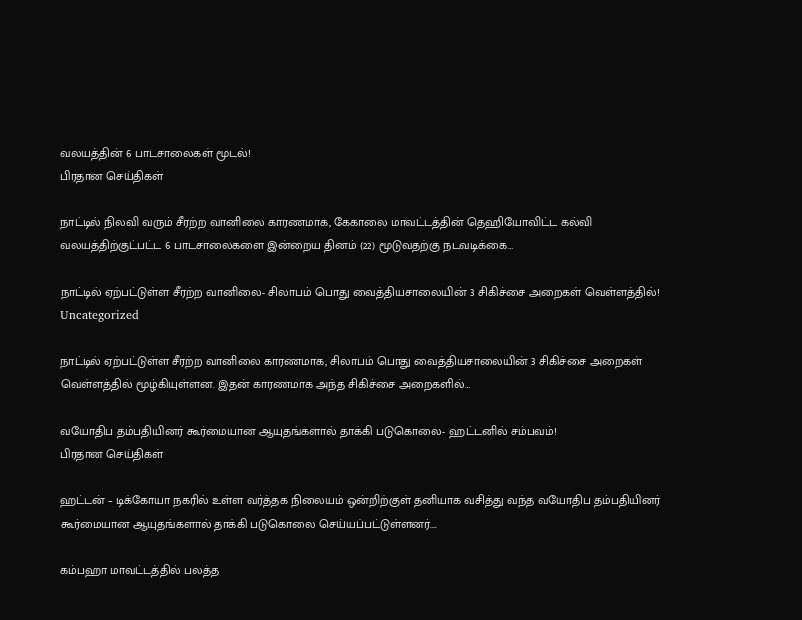வலயத்தின் 6 பாடசாலைகள் மூடல்!
பிரதான செய்திகள்

நாட்டில் நிலவி வரும் சீரற்ற வானிலை காரணமாக, கேகாலை மாவட்டத்தின் தெஹியோவிட்ட கல்வி வலயத்திற்குட்பட்ட 6 பாடசாலைகளை இன்றைய தினம் (22) மூடுவதற்கு நடவடிக்கை…

நாட்டில் ஏற்பட்டுள்ள சீரற்ற வானிலை- சிலாபம் பொது வைத்தியசாலையின் 3 சிகிச்சை அறைகள் வெள்ளத்தில்!
Uncategorized

நாட்டில் ஏற்பட்டுள்ள சீரற்ற வானிலை காரணமாக, சிலாபம் பொது வைத்தியசாலையின் 3 சிகிச்சை அறைகள் வெள்ளத்தில் மூழ்கியுள்ளன. இதன் காரணமாக அந்த சிகிச்சை அறைகளில்…

வயோதிப தம்பதியினர் கூர்மையான ஆயுதங்களால் தாக்கி படுகொலை- ஹட்டனில் சம்பவம்!
பிரதான செய்திகள்

ஹட்டன் – டிக்கோயா நகரில் உள்ள வர்த்தக நிலையம் ஒன்றிற்குள் தனியாக வசித்து வந்த வயோதிப தம்பதியினர் கூர்மையான ஆயுதங்களால் தாக்கி படுகொலை செய்யப்பட்டுள்ளனர்….

கம்பஹா மாவட்டத்தில் பலத்த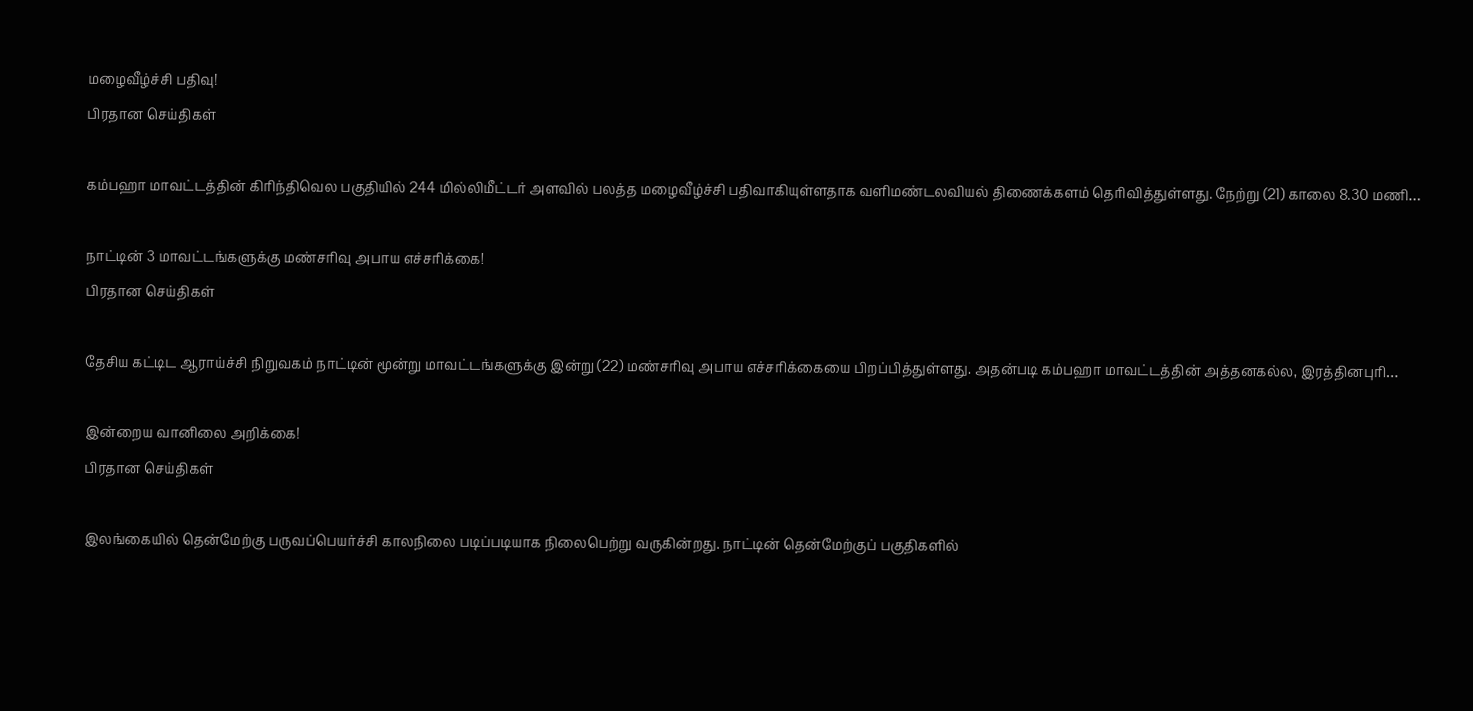மழைவீழ்ச்சி பதிவு!
பிரதான செய்திகள்

கம்பஹா மாவட்டத்தின் கிரிந்திவெல பகுதியில் 244 மில்லிமீட்டர் அளவில் பலத்த மழைவீழ்ச்சி பதிவாகியுள்ளதாக வளிமண்டலவியல் திணைக்களம் தெரிவித்துள்ளது. நேற்று (21) காலை 8.30 மணி…

நாட்டின் 3 மாவட்டங்களுக்கு மண்சரிவு அபாய எச்சரிக்கை!
பிரதான செய்திகள்

தேசிய கட்டிட ஆராய்ச்சி நிறுவகம் நாட்டின் மூன்று மாவட்டங்களுக்கு இன்று (22) மண்சரிவு அபாய எச்சரிக்கையை பிறப்பித்துள்ளது. அதன்படி கம்பஹா மாவட்டத்தின் அத்தனகல்ல, இரத்தினபுரி…

இன்றைய வானிலை அறிக்கை!
பிரதான செய்திகள்

இலங்கையில் தென்மேற்கு பருவப்பெயர்ச்சி காலநிலை படிப்படியாக நிலைபெற்று வருகின்றது. நாட்டின் தென்மேற்குப் பகுதிகளில்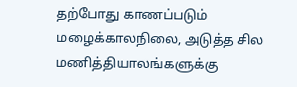தற்போது காணப்படும் மழைக்காலநிலை, அடுத்த சில மணித்தியாலங்களுக்கு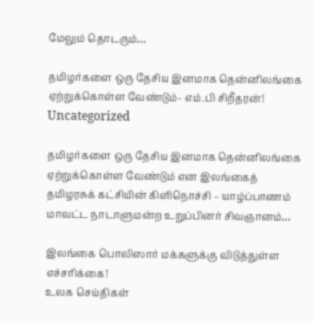மேலும் தொடரும்…

தமிழர்களை ஒரு தேசிய இனமாக தென்னிலங்கை ஏற்றுக்கொள்ள வேண்டும்- எம்.பி சிறீதரன்!
Uncategorized

தமிழர்களை ஒரு தேசிய இனமாக தென்னிலங்கை ஏற்றுக்கொள்ள வேண்டும் என இலங்கைத் தமிழரசுக் கட்சியின் கிளிநொச்சி – யாழ்ப்பாணம் மாவட்ட நாடாளுமன்ற உறுப்பினர் சிவஞானம்…

இலங்கை பொலிஸார் மக்களுக்கு விடுத்துள்ள எச்சரிக்கை!
உலக செய்திகள்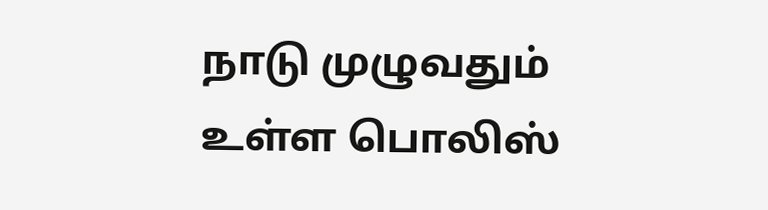நாடு முழுவதும் உள்ள பொலிஸ்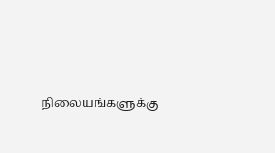நிலையங்களுக்கு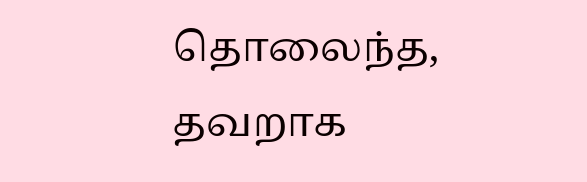தொலைந்த, தவறாக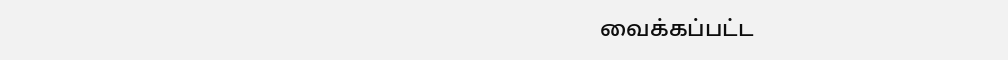வைக்கப்பட்ட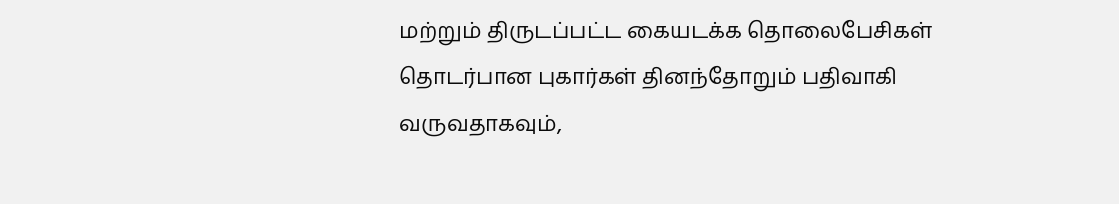மற்றும் திருடப்பட்ட கையடக்க தொலைபேசிகள் தொடர்பான புகார்கள் தினந்தோறும் பதிவாகி வருவதாகவும்,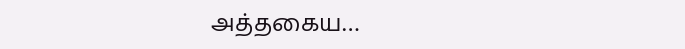அத்தகைய…